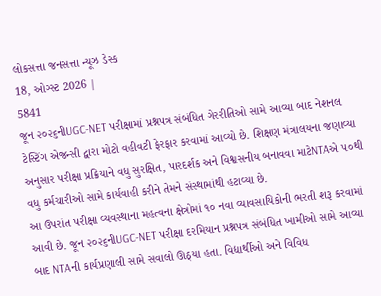લોકસત્તા જનસત્તા ન્યૂઝ ડેસ્ક
18, ઓગ્સ્ટ 2026 |
5841
જૂન ૨૦૨૬નીUGC-NET પરીક્ષામાં પ્રશ્નપત્ર સંબંધિત ગેરરીતિઓ સામે આવ્યા બાદ નેશનલ ટેસ્ટિંગ એજન્સી દ્વારા મોટો વહીવટી ફેરફાર કરવામાં આવ્યો છે. શિક્ષણ મંત્રાલયના જણાવ્યા અનુસાર પરીક્ષા પ્રક્રિયાને વધુ સુરક્ષિત, પારદર્શક અને વિશ્વસનીય બનાવવા માટેNTAએ ૫૦થી વધુ કર્મચારીઓ સામે કાર્યવાહી કરીને તેમને સંસ્થામાંથી હટાવ્યા છે.
આ ઉપરાંત પરીક્ષા વ્યવસ્થાના મહત્વના ક્ષેત્રોમાં ૧૦ નવા વ્યાવસાયિકોની ભરતી શરૂ કરવામાં આવી છે. જૂન ૨૦૨૬નીUGC-NET પરીક્ષા દરમિયાન પ્રશ્નપત્ર સંબંધિત ખામીઓ સામે આવ્યા બાદ NTAની કાર્યપ્રણાલી સામે સવાલો ઊઠ્યા હતા. વિદ્યાર્થીઓ અને વિવિધ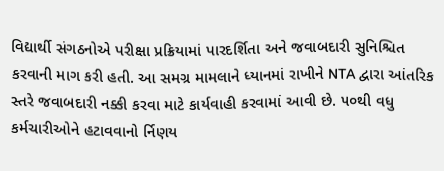વિદ્યાર્થી સંગઠનોએ પરીક્ષા પ્રક્રિયામાં પારદર્શિતા અને જવાબદારી સુનિશ્ચિત કરવાની માગ કરી હતી. આ સમગ્ર મામલાને ધ્યાનમાં રાખીને NTA દ્વારા આંતરિક સ્તરે જવાબદારી નક્કી કરવા માટે કાર્યવાહી કરવામાં આવી છે. ૫૦થી વધુ કર્મચારીઓને હટાવવાનો ર્નિણય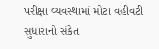પરીક્ષા વ્યવસ્થામાં મોટા વહીવટી સુધારાનો સંકેત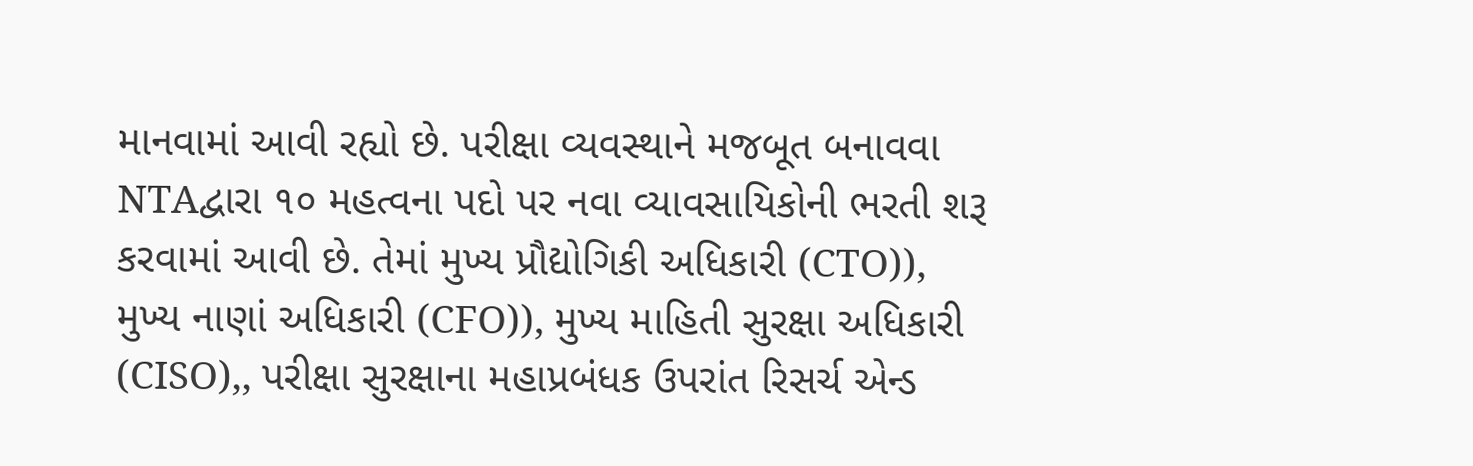માનવામાં આવી રહ્યો છે. પરીક્ષા વ્યવસ્થાને મજબૂત બનાવવા NTAદ્વારા ૧૦ મહત્વના પદો પર નવા વ્યાવસાયિકોની ભરતી શરૂ કરવામાં આવી છે. તેમાં મુખ્ય પ્રૌદ્યોગિકી અધિકારી (CTO)), મુખ્ય નાણાં અધિકારી (CFO)), મુખ્ય માહિતી સુરક્ષા અધિકારી (CISO),, પરીક્ષા સુરક્ષાના મહાપ્રબંધક ઉપરાંત રિસર્ચ એન્ડ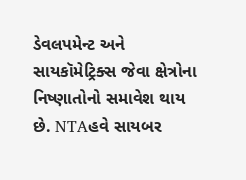ડેવલપમેન્ટ અને સાયકૉમેટ્રિક્સ જેવા ક્ષેત્રોના નિષ્ણાતોનો સમાવેશ થાય છે. NTAહવે સાયબર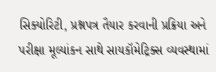સિક્યોરિટી, પ્રશ્નપત્ર તૈયાર કરવાની પ્રક્રિયા અને પરીક્ષા મૂલ્યાંકન સાથે સાયકૉમેટ્રિક્સ વ્યવસ્થામાં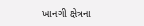ખાનગી ક્ષેત્રના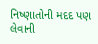નિષ્ણાતોની મદદ પણ લેવાની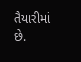તૈયારીમાં છે.